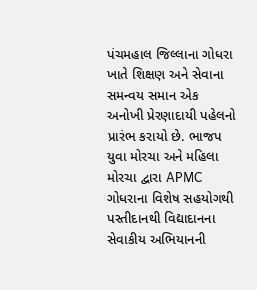પંચમહાલ જિલ્લાના ગોધરા ખાતે શિક્ષણ અને સેવાના સમન્વય સમાન એક અનોખી પ્રેરણાદાયી પહેલનો પ્રારંભ કરાયો છે. ભાજપ યુવા મોરચા અને મહિલા મોરચા દ્વારા APMC ગોધરાના વિશેષ સહયોગથી પસ્તીદાનથી વિદ્યાદાનના સેવાકીય અભિયાનની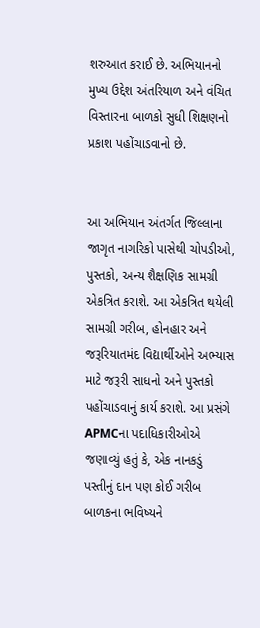શરુઆત કરાઈ છે. અભિયાનનો મુખ્ય ઉદ્દેશ અંતરિયાળ અને વંચિત વિસ્તારના બાળકો સુધી શિક્ષણનો પ્રકાશ પહોંચાડવાનો છે.


આ અભિયાન અંતર્ગત જિલ્લાના જાગૃત નાગરિકો પાસેથી ચોપડીઓ, પુસ્તકો, અન્ય શૈક્ષણિક સામગ્રી એકત્રિત કરાશે. આ એકત્રિત થયેલી સામગ્રી ગરીબ, હોનહાર અને જરૂરિયાતમંદ વિદ્યાર્થીઓને અભ્યાસ માટે જરૂરી સાધનો અને પુસ્તકો પહોંચાડવાનું કાર્ય કરાશે. આ પ્રસંગે APMCના પદાધિકારીઓએ જણાવ્યું હતું કે, એક નાનકડું પસ્તીનું દાન પણ કોઈ ગરીબ બાળકના ભવિષ્યને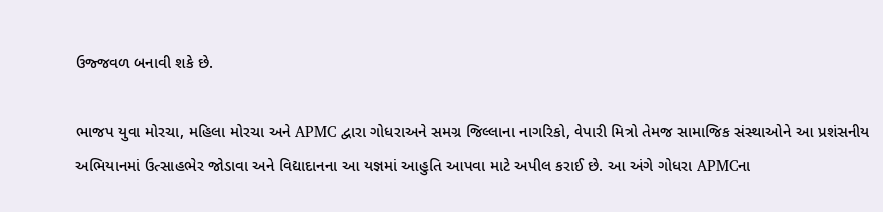ઉજ્જવળ બનાવી શકે છે.

ભાજપ યુવા મોરચા, મહિલા મોરચા અને APMC દ્વારા ગોધરાઅને સમગ્ર જિલ્લાના નાગરિકો, વેપારી મિત્રો તેમજ સામાજિક સંસ્થાઓને આ પ્રશંસનીય અભિયાનમાં ઉત્સાહભેર જોડાવા અને વિદ્યાદાનના આ યજ્ઞમાં આહુતિ આપવા માટે અપીલ કરાઈ છે. આ અંગે ગોધરા APMCના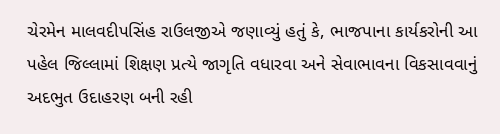ચેરમેન માલવદીપસિંહ રાઉલજીએ જણાવ્યું હતું કે, ભાજપાના કાર્યકરોની આ પહેલ જિલ્લામાં શિક્ષણ પ્રત્યે જાગૃતિ વધારવા અને સેવાભાવના વિકસાવવાનું અદભુત ઉદાહરણ બની રહી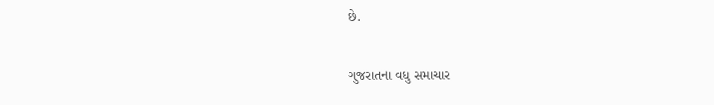છે.

ગુજરાતના વધુ સમાચાર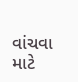વાંચવા માટે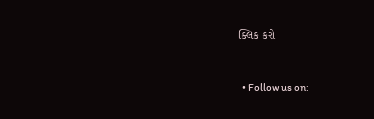ક્લિક કરો


  • Follow us on: